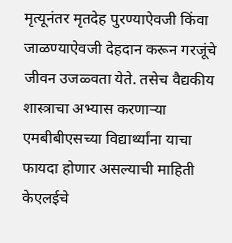मृत्यूनंतर मृतदेह पुरण्याऐवजी किंवा जाळण्याऐवजी देहदान करून गरजूंचे जीवन उजळ्वता येते. तसेच वैद्यकीय शास्त्राचा अभ्यास करणाऱ्या एमबीबीएसच्या विद्यार्थ्यांना याचा फायदा होणार असल्याची माहिती केएलईचे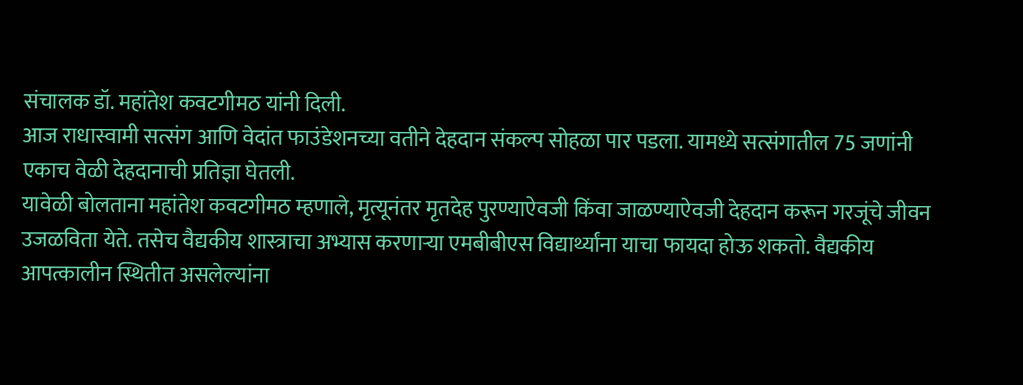संचालक डॉ. महांतेश कवटगीमठ यांनी दिली.
आज राधास्वामी सत्संग आणि वेदांत फाउंडेशनच्या वतीने देहदान संकल्प सोहळा पार पडला. यामध्ये सत्संगातील 75 जणांनी एकाच वेळी देहदानाची प्रतिज्ञा घेतली.
यावेळी बोलताना महांतेश कवटगीमठ म्हणाले, मृत्यूनंतर मृतदेह पुरण्याऐवजी किंवा जाळण्याऐवजी देहदान करून गरजूंचे जीवन उजळविता येते. तसेच वैद्यकीय शास्त्राचा अभ्यास करणाऱ्या एमबीबीएस विद्यार्थ्यांना याचा फायदा होऊ शकतो. वैद्यकीय आपत्कालीन स्थितीत असलेल्यांना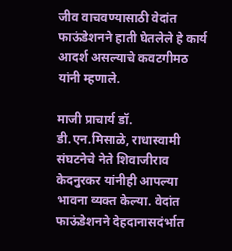जीव वाचवण्यासाठी वेदांत फाऊंडेशनने हाती घेतलेले हे कार्य आदर्श असल्याचे कवटगीमठ यांनी म्हणाले.

माजी प्राचार्य डॉ. डी.एन.मिसाळे, राधास्वामी संघटनेचे नेते शिवाजीराव केदनुरकर यांनीही आपल्या भावना व्यक्त केल्या. वेदांत फाऊंडेशनने देहदानासदंर्भात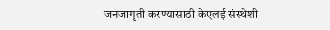जनजागृती करण्यासाठी केएलई संस्थेशी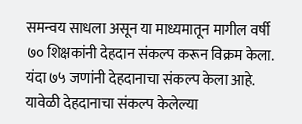समन्वय साधला असून या माध्यमातून मागील वर्षी ७० शिक्षकांनी देहदान संकल्प करून विक्रम केला. यंदा ७५ जणांनी देहदानाचा संकल्प केला आहे. यावेळी देहदानाचा संकल्प केलेल्या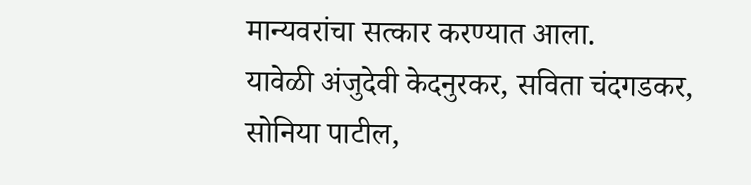मान्यवरांचा सत्कार करण्यात आला.
यावेळी अंजुदेवी केदनुरकर, सविता चंदगडकर, सोनिया पाटील,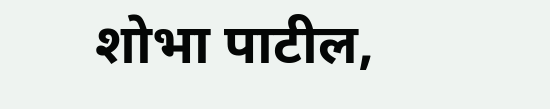शोभा पाटील,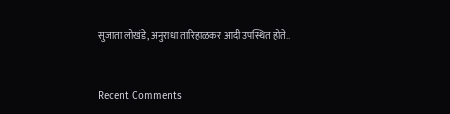सुजाता लोखंडे, अनुराधा तारिहाळकर आदी उपस्थित होते..


Recent Comments